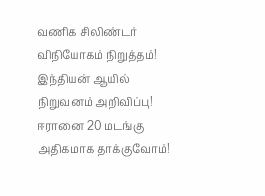வணிக சிலிண்டர் விநியோகம் நிறுத்தம்! இந்தியன் ஆயில் நிறுவனம் அறிவிப்பு! ஈரானை 20 மடங்கு அதிகமாக தாக்குவோம்!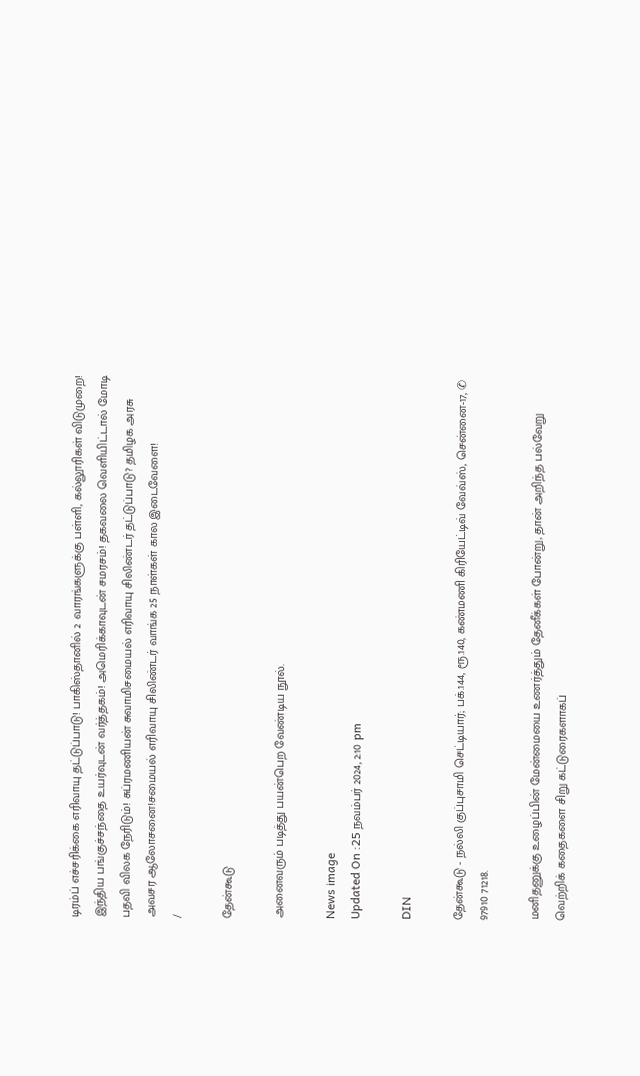டிரம்ப் எச்சரிக்கை எரிவாயு தட்டுப்பாடு! பாகிஸ்தானில் 2 வாரங்களுக்கு பள்ளி, கல்லூரிகள் விடுமுறை! இந்திய பங்குச்சந்தை உயர்வுடன் வர்த்தகம்! அமெரிக்காவுடன் சமரசம்! தகவலை வெளியிட்டால் மோடி பதவி விலக நேரிடும்! சுப்ரமணியன் சுவாமிசமையல் எரிவாயு சிலிண்டர் தட்டுப்பாடு? தமிழக அரசு அவசர ஆலோசனை!சமையல் எரிவாயு சிலிண்டர் வாங்க 25 நாள்கள் கால இடைவேளை!
/

தேன்கூடு

அனைவரும் படித்து பயன்பெற வேண்டிய நூல்.

News image
Updated On :25 நவம்பர் 2024, 2:10 pm

DIN

தேன்கூடு - நல்லி குப்புசாமி செட்டியார்; பக்.144, ரூ.140, கண்மணி கிரியேட்டிவ் வேவ்ஸ், சென்னை-17, ✆ 97910 71218.

மனிதனுக்கு உழைப்பின் மேன்மையை உணர்த்தும் தேனீக்கள் போன்று, தான் அறிந்த பல்வேறு வெற்றிக் கதைகளை சிறு கட்டுரைகளாகப்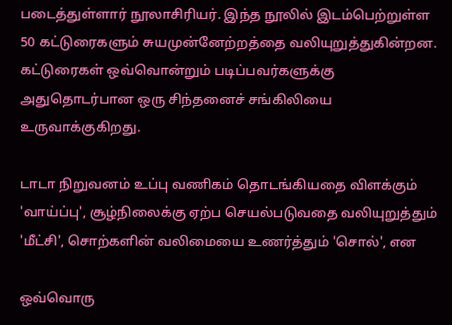படைத்துள்ளார் நூலாசிரியர். இந்த நூலில் இடம்பெற்றுள்ள 50 கட்டுரைகளும் சுயமுன்னேற்றத்தை வலியுறுத்துகின்றன. கட்டுரைகள் ஒவ்வொன்றும் படிப்பவர்களுக்கு அதுதொடர்பான ஒரு சிந்தனைச் சங்கிலியை உருவாக்குகிறது.

டாடா நிறுவனம் உப்பு வணிகம் தொடங்கியதை விளக்கும் 'வாய்ப்பு', சூழ்நிலைக்கு ஏற்ப செயல்படுவதை வலியுறுத்தும் 'மீட்சி', சொற்களின் வலிமையை உணர்த்தும் 'சொல்', என

ஒவ்வொரு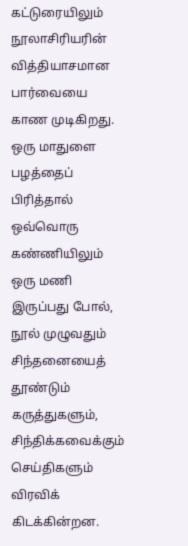கட்டுரையிலும் நூலாசிரியரின் வித்தியாசமான பார்வையை காண முடிகிறது. ஒரு மாதுளை பழத்தைப் பிரித்தால் ஒவ்வொரு கண்ணியிலும் ஒரு மணி இருப்பது போல், நூல் முழுவதும் சிந்தனையைத் தூண்டும் கருத்துகளும், சிந்திக்கவைக்கும் செய்திகளும் விரவிக் கிடக்கின்றன.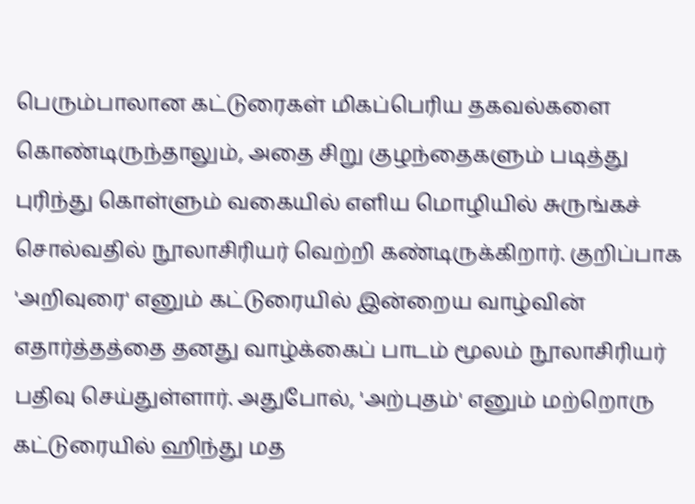பெரும்பாலான கட்டுரைகள் மிகப்பெரிய தகவல்களை கொண்டிருந்தாலும், அதை சிறு குழந்தைகளும் படித்து புரிந்து கொள்ளும் வகையில் எளிய மொழியில் சுருங்கச் சொல்வதில் நூலாசிரியர் வெற்றி கண்டிருக்கிறார். குறிப்பாக 'அறிவுரை' எனும் கட்டுரையில் இன்றைய வாழ்வின் எதார்த்தத்தை தனது வாழ்க்கைப் பாடம் மூலம் நூலாசிரியர் பதிவு செய்துள்ளார். அதுபோல், 'அற்புதம்' எனும் மற்றொரு கட்டுரையில் ஹிந்து மத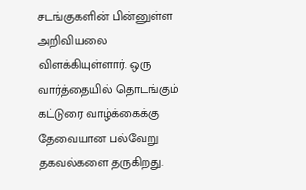சடங்குகளின் பின்னுள்ள அறிவியலை விளக்கியுள்ளார். ஒரு வார்த்தையில் தொடங்கும் கட்டுரை வாழ்க்கைக்கு தேவையான பல்வேறு தகவல்களை தருகிறது.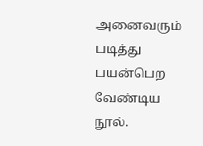அனைவரும் படித்து பயன்பெற வேண்டிய நூல்.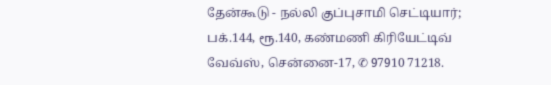தேன்கூடு - நல்லி குப்புசாமி செட்டியார்; பக்.144, ரூ.140, கண்மணி கிரியேட்டிவ் வேவ்ஸ், சென்னை-17, ✆ 97910 71218.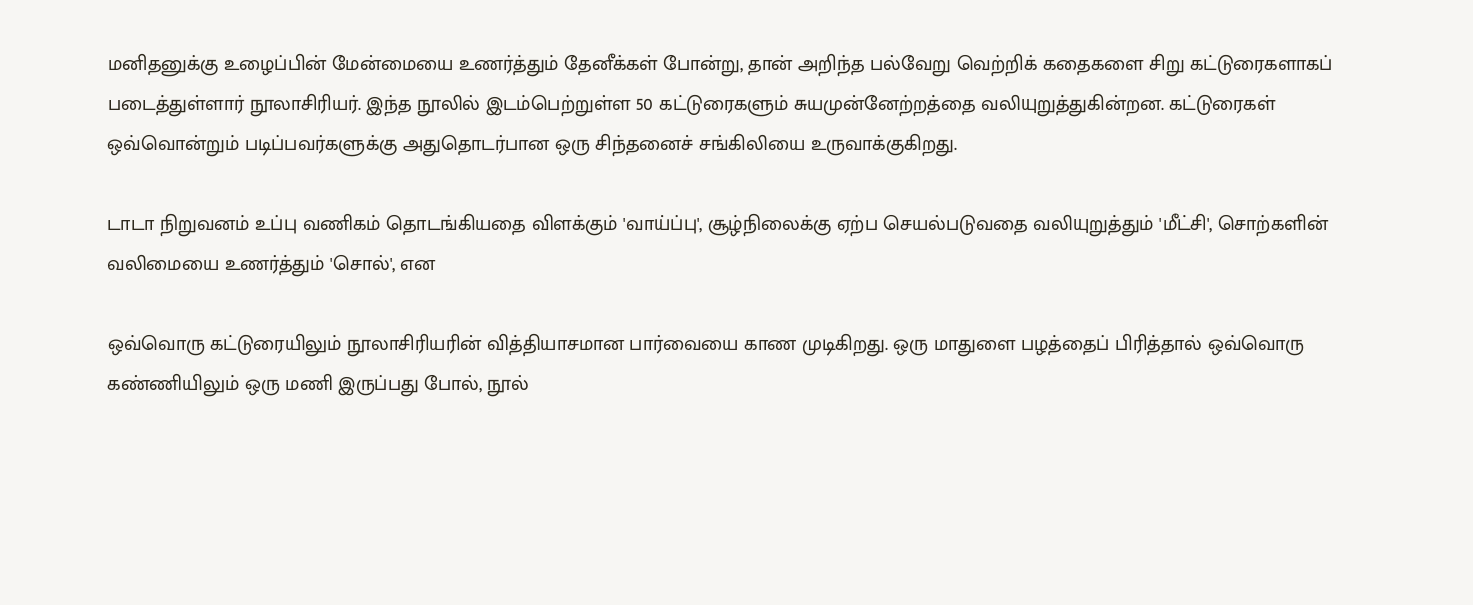மனிதனுக்கு உழைப்பின் மேன்மையை உணர்த்தும் தேனீக்கள் போன்று, தான் அறிந்த பல்வேறு வெற்றிக் கதைகளை சிறு கட்டுரைகளாகப் படைத்துள்ளார் நூலாசிரியர். இந்த நூலில் இடம்பெற்றுள்ள 50 கட்டுரைகளும் சுயமுன்னேற்றத்தை வலியுறுத்துகின்றன. கட்டுரைகள் ஒவ்வொன்றும் படிப்பவர்களுக்கு அதுதொடர்பான ஒரு சிந்தனைச் சங்கிலியை உருவாக்குகிறது.

டாடா நிறுவனம் உப்பு வணிகம் தொடங்கியதை விளக்கும் 'வாய்ப்பு', சூழ்நிலைக்கு ஏற்ப செயல்படுவதை வலியுறுத்தும் 'மீட்சி', சொற்களின் வலிமையை உணர்த்தும் 'சொல்', என

ஒவ்வொரு கட்டுரையிலும் நூலாசிரியரின் வித்தியாசமான பார்வையை காண முடிகிறது. ஒரு மாதுளை பழத்தைப் பிரித்தால் ஒவ்வொரு கண்ணியிலும் ஒரு மணி இருப்பது போல், நூல்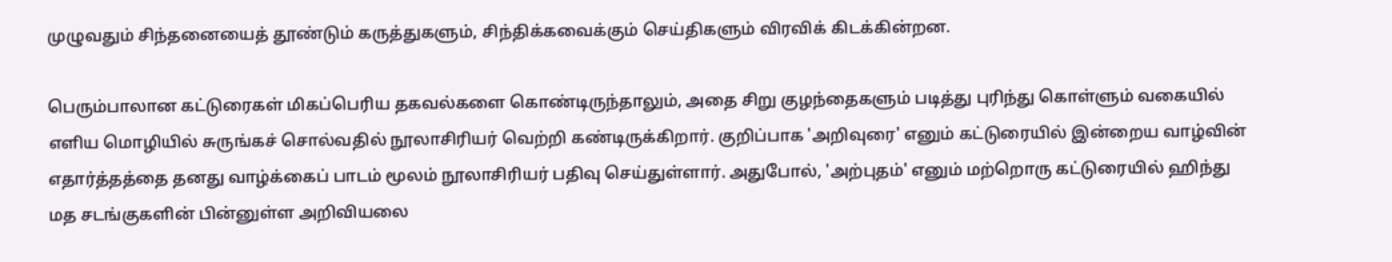முழுவதும் சிந்தனையைத் தூண்டும் கருத்துகளும், சிந்திக்கவைக்கும் செய்திகளும் விரவிக் கிடக்கின்றன.

பெரும்பாலான கட்டுரைகள் மிகப்பெரிய தகவல்களை கொண்டிருந்தாலும், அதை சிறு குழந்தைகளும் படித்து புரிந்து கொள்ளும் வகையில் எளிய மொழியில் சுருங்கச் சொல்வதில் நூலாசிரியர் வெற்றி கண்டிருக்கிறார். குறிப்பாக 'அறிவுரை' எனும் கட்டுரையில் இன்றைய வாழ்வின் எதார்த்தத்தை தனது வாழ்க்கைப் பாடம் மூலம் நூலாசிரியர் பதிவு செய்துள்ளார். அதுபோல், 'அற்புதம்' எனும் மற்றொரு கட்டுரையில் ஹிந்து மத சடங்குகளின் பின்னுள்ள அறிவியலை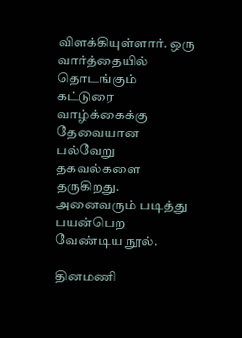விளக்கியுள்ளார். ஒரு வார்த்தையில் தொடங்கும் கட்டுரை வாழ்க்கைக்கு தேவையான பல்வேறு தகவல்களை தருகிறது. அனைவரும் படித்து பயன்பெற வேண்டிய நூல்.

தினமணி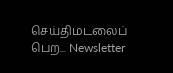செய்திமடலைப் பெற... Newsletter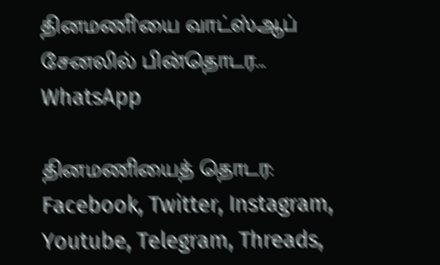தினமணி'யை வாட்ஸ்ஆப் சேனலில் பின்தொடர... WhatsApp

தினமணியைத் தொடர: Facebook, Twitter, Instagram, Youtube, Telegram, Threads,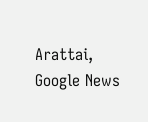Arattai, Google News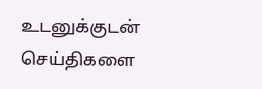உடனுக்குடன் செய்திகளை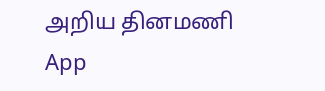அறிய தினமணி App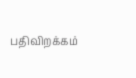பதிவிறக்கம்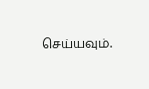செய்யவும்.